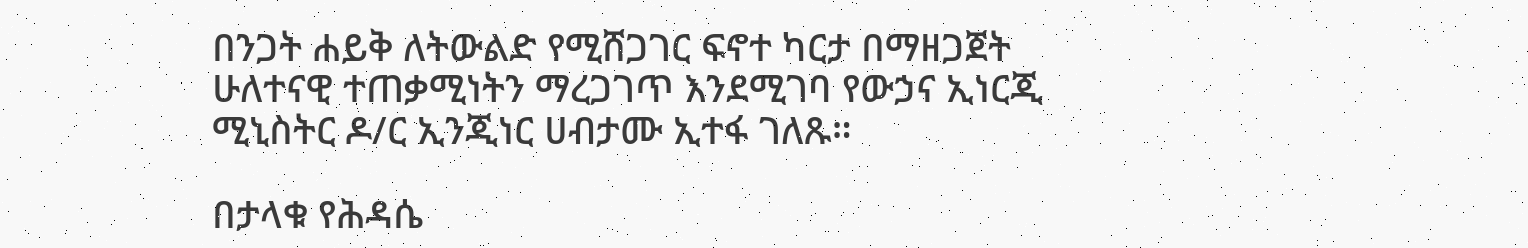በንጋት ሐይቅ ለትውልድ የሚሸጋገር ፍኖተ ካርታ በማዘጋጀት ሁለተናዊ ተጠቃሚነትን ማረጋገጥ እንደሚገባ የውኃና ኢነርጂ ሚኒስትር ዶ/ር ኢንጂነር ሀብታሙ ኢተፋ ገለጹ።

በታላቁ የሕዳሴ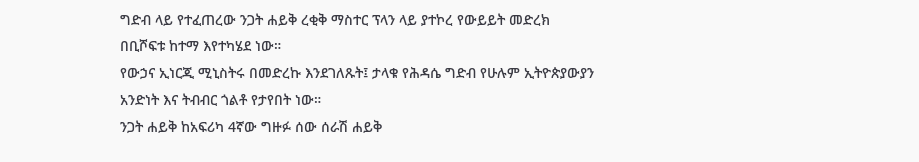ግድብ ላይ የተፈጠረው ንጋት ሐይቅ ረቂቅ ማስተር ፕላን ላይ ያተኮረ የውይይት መድረክ በቢሾፍቱ ከተማ እየተካሄደ ነው።
የውኃና ኢነርጂ ሚኒስትሩ በመድረኩ እንደገለጹት፤ ታላቁ የሕዳሴ ግድብ የሁሉም ኢትዮጵያውያን አንድነት እና ትብብር ጎልቶ የታየበት ነው።
ንጋት ሐይቅ ከአፍሪካ 4ኛው ግዙፉ ሰው ሰራሽ ሐይቅ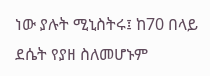ነው ያሉት ሚኒስትሩ፤ ከ70 በላይ ደሴት የያዘ ስለመሆኑም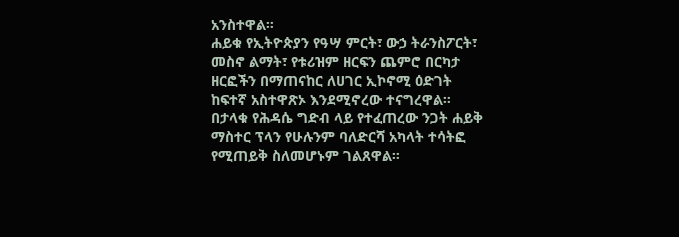አንስተዋል።
ሐይቁ የኢትዮጵያን የዓሣ ምርት፣ ውኃ ትራንስፖርት፣ መስኖ ልማት፣ የቱሪዝም ዘርፍን ጨምሮ በርካታ ዘርፎችን በማጠናከር ለሀገር ኢኮኖሚ ዕድገት ከፍተኛ አስተዋጽኦ እንደሚኖረው ተናግረዋል።
በታላቁ የሕዳሴ ግድብ ላይ የተፈጠረው ንጋት ሐይቅ ማስተር ፕላን የሁሉንም ባለድርሻ አካላት ተሳትፎ የሚጠይቅ ስለመሆኑም ገልጸዋል።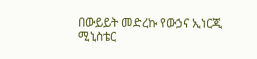በውይይት መድረኩ የውኃና ኢነርጂ ሚኒስቴር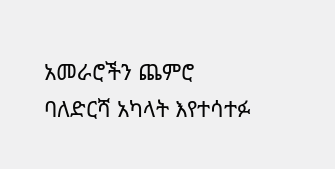አመራሮችን ጨምሮ ባለድርሻ አካላት እየተሳተፉ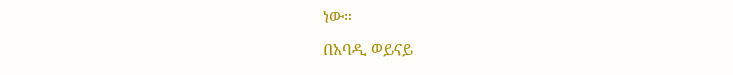ነው።
በአባዲ ወይናይ